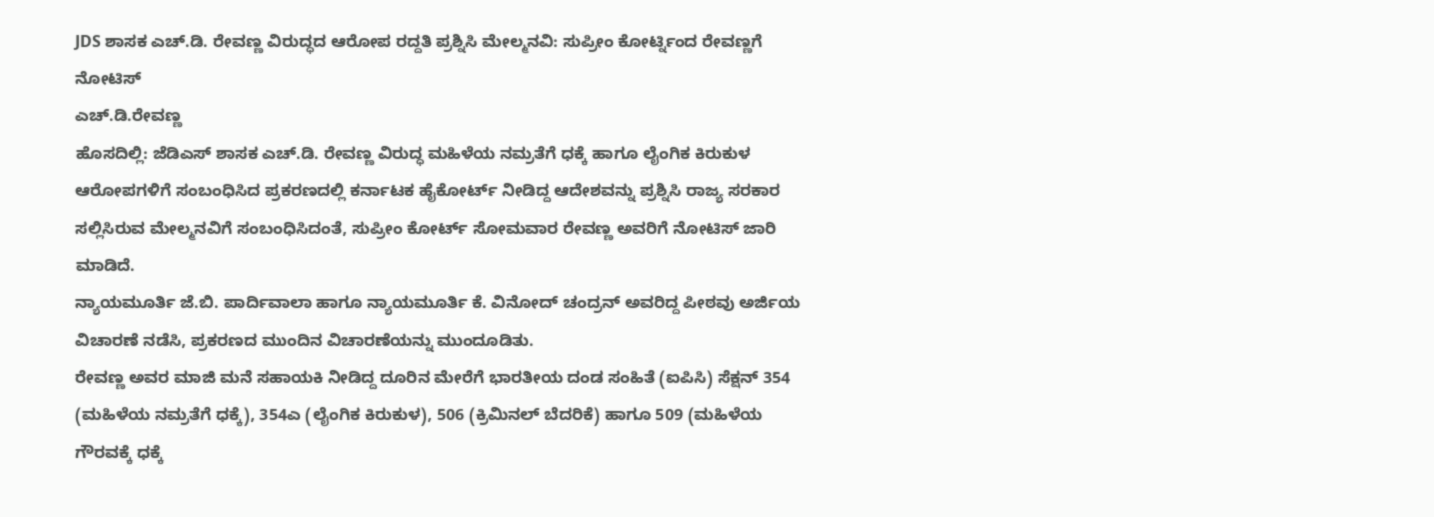JDS ಶಾಸಕ ಎಚ್.ಡಿ. ರೇವಣ್ಣ ವಿರುದ್ಧದ ಆರೋಪ ರದ್ದತಿ ಪ್ರಶ್ನಿಸಿ ಮೇಲ್ಮನವಿ: ಸುಪ್ರೀಂ ಕೋರ್ಟ್ನಿಂದ ರೇವಣ್ಣಗೆ ನೋಟಿಸ್
ಎಚ್.ಡಿ.ರೇವಣ್ಣ
ಹೊಸದಿಲ್ಲಿ: ಜೆಡಿಎಸ್ ಶಾಸಕ ಎಚ್.ಡಿ. ರೇವಣ್ಣ ವಿರುದ್ಧ ಮಹಿಳೆಯ ನಮ್ರತೆಗೆ ಧಕ್ಕೆ ಹಾಗೂ ಲೈಂಗಿಕ ಕಿರುಕುಳ ಆರೋಪಗಳಿಗೆ ಸಂಬಂಧಿಸಿದ ಪ್ರಕರಣದಲ್ಲಿ ಕರ್ನಾಟಕ ಹೈಕೋರ್ಟ್ ನೀಡಿದ್ದ ಆದೇಶವನ್ನು ಪ್ರಶ್ನಿಸಿ ರಾಜ್ಯ ಸರಕಾರ ಸಲ್ಲಿಸಿರುವ ಮೇಲ್ಮನವಿಗೆ ಸಂಬಂಧಿಸಿದಂತೆ, ಸುಪ್ರೀಂ ಕೋರ್ಟ್ ಸೋಮವಾರ ರೇವಣ್ಣ ಅವರಿಗೆ ನೋಟಿಸ್ ಜಾರಿ ಮಾಡಿದೆ.
ನ್ಯಾಯಮೂರ್ತಿ ಜೆ.ಬಿ. ಪಾರ್ದಿವಾಲಾ ಹಾಗೂ ನ್ಯಾಯಮೂರ್ತಿ ಕೆ. ವಿನೋದ್ ಚಂದ್ರನ್ ಅವರಿದ್ದ ಪೀಠವು ಅರ್ಜಿಯ ವಿಚಾರಣೆ ನಡೆಸಿ, ಪ್ರಕರಣದ ಮುಂದಿನ ವಿಚಾರಣೆಯನ್ನು ಮುಂದೂಡಿತು.
ರೇವಣ್ಣ ಅವರ ಮಾಜಿ ಮನೆ ಸಹಾಯಕಿ ನೀಡಿದ್ದ ದೂರಿನ ಮೇರೆಗೆ ಭಾರತೀಯ ದಂಡ ಸಂಹಿತೆ (ಐಪಿಸಿ) ಸೆಕ್ಷನ್ 354 (ಮಹಿಳೆಯ ನಮ್ರತೆಗೆ ಧಕ್ಕೆ), 354ಎ (ಲೈಂಗಿಕ ಕಿರುಕುಳ), 506 (ಕ್ರಿಮಿನಲ್ ಬೆದರಿಕೆ) ಹಾಗೂ 509 (ಮಹಿಳೆಯ ಗೌರವಕ್ಕೆ ಧಕ್ಕೆ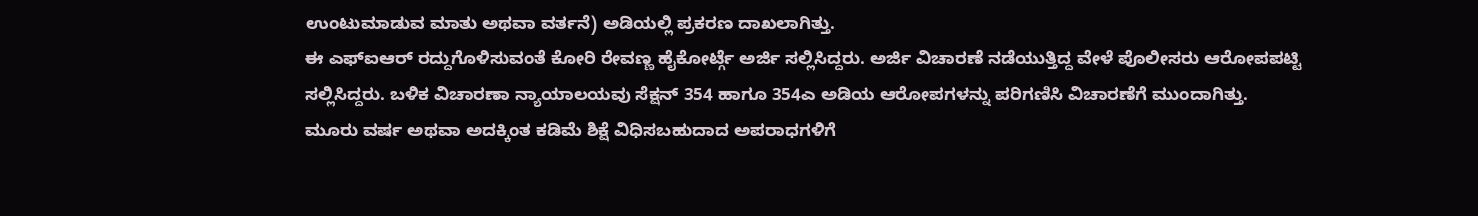ಉಂಟುಮಾಡುವ ಮಾತು ಅಥವಾ ವರ್ತನೆ) ಅಡಿಯಲ್ಲಿ ಪ್ರಕರಣ ದಾಖಲಾಗಿತ್ತು.
ಈ ಎಫ್ಐಆರ್ ರದ್ದುಗೊಳಿಸುವಂತೆ ಕೋರಿ ರೇವಣ್ಣ ಹೈಕೋರ್ಟ್ಗೆ ಅರ್ಜಿ ಸಲ್ಲಿಸಿದ್ದರು. ಅರ್ಜಿ ವಿಚಾರಣೆ ನಡೆಯುತ್ತಿದ್ದ ವೇಳೆ ಪೊಲೀಸರು ಆರೋಪಪಟ್ಟಿ ಸಲ್ಲಿಸಿದ್ದರು. ಬಳಿಕ ವಿಚಾರಣಾ ನ್ಯಾಯಾಲಯವು ಸೆಕ್ಷನ್ 354 ಹಾಗೂ 354ಎ ಅಡಿಯ ಆರೋಪಗಳನ್ನು ಪರಿಗಣಿಸಿ ವಿಚಾರಣೆಗೆ ಮುಂದಾಗಿತ್ತು.
ಮೂರು ವರ್ಷ ಅಥವಾ ಅದಕ್ಕಿಂತ ಕಡಿಮೆ ಶಿಕ್ಷೆ ವಿಧಿಸಬಹುದಾದ ಅಪರಾಧಗಳಿಗೆ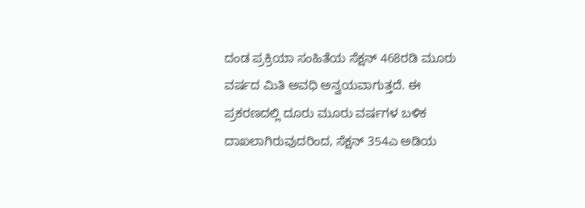ದಂಡ ಪ್ರಕ್ರಿಯಾ ಸಂಹಿತೆಯ ಸೆಕ್ಷನ್ 468ರಡಿ ಮೂರು ವರ್ಷದ ಮಿತಿ ಅವಧಿ ಅನ್ವಯವಾಗುತ್ತದೆ. ಈ ಪ್ರಕರಣದಲ್ಲಿ ದೂರು ಮೂರು ವರ್ಷಗಳ ಬಳಿಕ ದಾಖಲಾಗಿರುವುದರಿಂದ, ಸೆಕ್ಷನ್ 354ಎ ಅಡಿಯ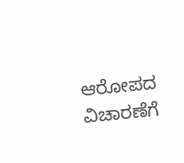ಆರೋಪದ ವಿಚಾರಣೆಗೆ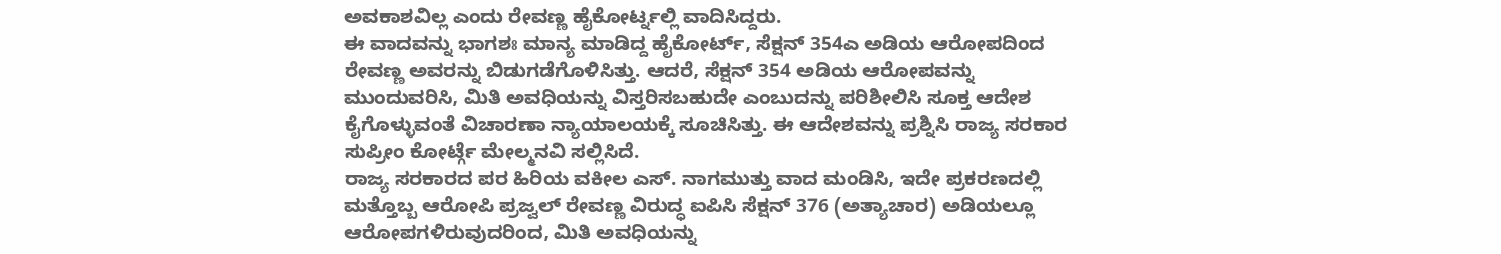ಅವಕಾಶವಿಲ್ಲ ಎಂದು ರೇವಣ್ಣ ಹೈಕೋರ್ಟ್ನಲ್ಲಿ ವಾದಿಸಿದ್ದರು.
ಈ ವಾದವನ್ನು ಭಾಗಶಃ ಮಾನ್ಯ ಮಾಡಿದ್ದ ಹೈಕೋರ್ಟ್, ಸೆಕ್ಷನ್ 354ಎ ಅಡಿಯ ಆರೋಪದಿಂದ ರೇವಣ್ಣ ಅವರನ್ನು ಬಿಡುಗಡೆಗೊಳಿಸಿತ್ತು. ಆದರೆ, ಸೆಕ್ಷನ್ 354 ಅಡಿಯ ಆರೋಪವನ್ನು ಮುಂದುವರಿಸಿ, ಮಿತಿ ಅವಧಿಯನ್ನು ವಿಸ್ತರಿಸಬಹುದೇ ಎಂಬುದನ್ನು ಪರಿಶೀಲಿಸಿ ಸೂಕ್ತ ಆದೇಶ ಕೈಗೊಳ್ಳುವಂತೆ ವಿಚಾರಣಾ ನ್ಯಾಯಾಲಯಕ್ಕೆ ಸೂಚಿಸಿತ್ತು. ಈ ಆದೇಶವನ್ನು ಪ್ರಶ್ನಿಸಿ ರಾಜ್ಯ ಸರಕಾರ ಸುಪ್ರೀಂ ಕೋರ್ಟ್ಗೆ ಮೇಲ್ಮನವಿ ಸಲ್ಲಿಸಿದೆ.
ರಾಜ್ಯ ಸರಕಾರದ ಪರ ಹಿರಿಯ ವಕೀಲ ಎಸ್. ನಾಗಮುತ್ತು ವಾದ ಮಂಡಿಸಿ, ಇದೇ ಪ್ರಕರಣದಲ್ಲಿ ಮತ್ತೊಬ್ಬ ಆರೋಪಿ ಪ್ರಜ್ವಲ್ ರೇವಣ್ಣ ವಿರುದ್ಧ ಐಪಿಸಿ ಸೆಕ್ಷನ್ 376 (ಅತ್ಯಾಚಾರ) ಅಡಿಯಲ್ಲೂ ಆರೋಪಗಳಿರುವುದರಿಂದ, ಮಿತಿ ಅವಧಿಯನ್ನು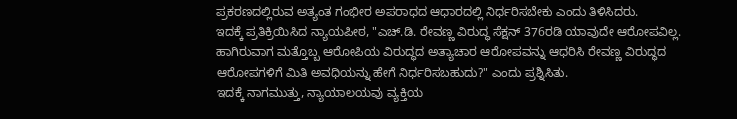ಪ್ರಕರಣದಲ್ಲಿರುವ ಅತ್ಯಂತ ಗಂಭೀರ ಅಪರಾಧದ ಆಧಾರದಲ್ಲಿ ನಿರ್ಧರಿಸಬೇಕು ಎಂದು ತಿಳಿಸಿದರು.
ಇದಕ್ಕೆ ಪ್ರತಿಕ್ರಿಯಿಸಿದ ನ್ಯಾಯಪೀಠ, "ಎಚ್.ಡಿ. ರೇವಣ್ಣ ವಿರುದ್ಧ ಸೆಕ್ಷನ್ 376ರಡಿ ಯಾವುದೇ ಆರೋಪವಿಲ್ಲ. ಹಾಗಿರುವಾಗ ಮತ್ತೊಬ್ಬ ಆರೋಪಿಯ ವಿರುದ್ಧದ ಅತ್ಯಾಚಾರ ಆರೋಪವನ್ನು ಆಧರಿಸಿ ರೇವಣ್ಣ ವಿರುದ್ಧದ ಆರೋಪಗಳಿಗೆ ಮಿತಿ ಅವಧಿಯನ್ನು ಹೇಗೆ ನಿರ್ಧರಿಸಬಹುದು?" ಎಂದು ಪ್ರಶ್ನಿಸಿತು.
ಇದಕ್ಕೆ ನಾಗಮುತ್ತು, ನ್ಯಾಯಾಲಯವು ವ್ಯಕ್ತಿಯ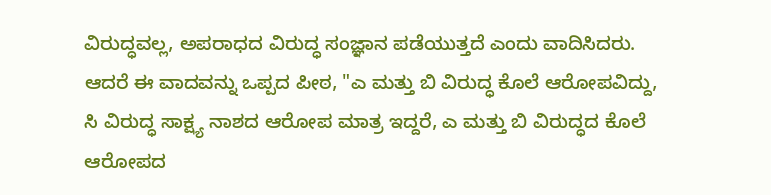ವಿರುದ್ಧವಲ್ಲ, ಅಪರಾಧದ ವಿರುದ್ಧ ಸಂಜ್ಞಾನ ಪಡೆಯುತ್ತದೆ ಎಂದು ವಾದಿಸಿದರು.
ಆದರೆ ಈ ವಾದವನ್ನು ಒಪ್ಪದ ಪೀಠ, "ಎ ಮತ್ತು ಬಿ ವಿರುದ್ಧ ಕೊಲೆ ಆರೋಪವಿದ್ದು, ಸಿ ವಿರುದ್ಧ ಸಾಕ್ಷ್ಯ ನಾಶದ ಆರೋಪ ಮಾತ್ರ ಇದ್ದರೆ, ಎ ಮತ್ತು ಬಿ ವಿರುದ್ಧದ ಕೊಲೆ ಆರೋಪದ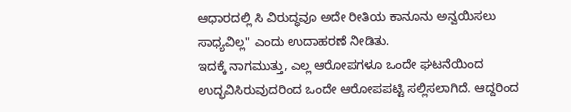ಆಧಾರದಲ್ಲಿ ಸಿ ವಿರುದ್ಧವೂ ಅದೇ ರೀತಿಯ ಕಾನೂನು ಅನ್ವಯಿಸಲು ಸಾಧ್ಯವಿಲ್ಲ" ಎಂದು ಉದಾಹರಣೆ ನೀಡಿತು.
ಇದಕ್ಕೆ ನಾಗಮುತ್ತು, ಎಲ್ಲ ಆರೋಪಗಳೂ ಒಂದೇ ಘಟನೆಯಿಂದ ಉದ್ಭವಿಸಿರುವುದರಿಂದ ಒಂದೇ ಆರೋಪಪಟ್ಟಿ ಸಲ್ಲಿಸಲಾಗಿದೆ. ಆದ್ದರಿಂದ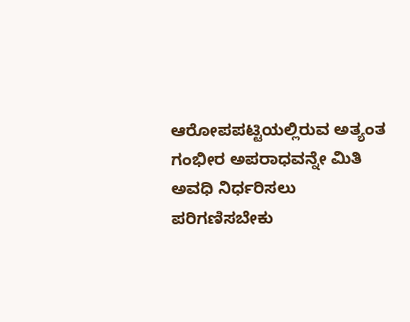ಆರೋಪಪಟ್ಟಿಯಲ್ಲಿರುವ ಅತ್ಯಂತ ಗಂಭೀರ ಅಪರಾಧವನ್ನೇ ಮಿತಿ ಅವಧಿ ನಿರ್ಧರಿಸಲು ಪರಿಗಣಿಸಬೇಕು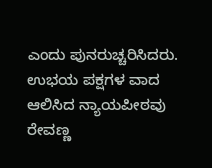ಎಂದು ಪುನರುಚ್ಚರಿಸಿದರು.
ಉಭಯ ಪಕ್ಷಗಳ ವಾದ ಆಲಿಸಿದ ನ್ಯಾಯಪೀಠವು ರೇವಣ್ಣ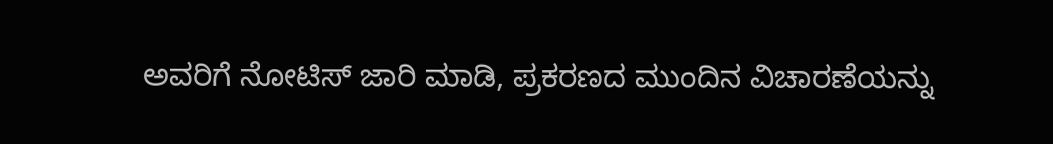ಅವರಿಗೆ ನೋಟಿಸ್ ಜಾರಿ ಮಾಡಿ, ಪ್ರಕರಣದ ಮುಂದಿನ ವಿಚಾರಣೆಯನ್ನು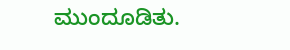ಮುಂದೂಡಿತು.